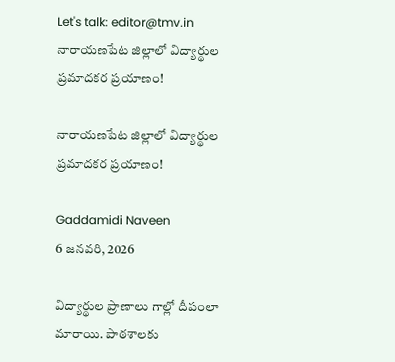Let's talk: editor@tmv.in
నారాయణపేట జిల్లాలో విద్యార్థుల ప్రమాదకర ప్రయాణం!

నారాయణపేట జిల్లాలో విద్యార్థుల ప్రమాదకర ప్రయాణం!

Gaddamidi Naveen
6 జనవరి, 2026

విద్యార్థుల ప్రాణాలు గాల్లో దీపంలా మారాయి. పాఠశాలకు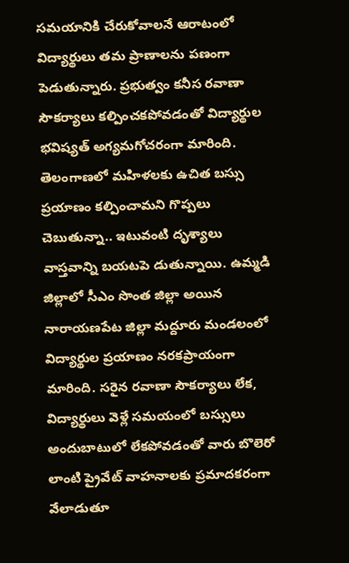సమయానికి చేరుకోవాలనే ఆరాటంలో విద్యార్థులు తమ ప్రాణాలను పణంగా పెడుతున్నారు. ప్రభుత్వం కనీస రవాణా సౌకర్యాలు కల్పించకపోవడంతో విద్యార్థుల భవిష్యత్ అగ్యమగోచరంగా మారింది. తెలంగాణలో మహిళలకు ఉచిత బస్సు ప్రయాణం కల్పించామని గొప్పలు చెబుతున్నా.. ఇటువంటి దృశ్యాలు వాస్తవాన్ని బయటపె డుతున్నాయి. ఉమ్మడి జిల్లాలో సీఎం సొంత జిల్లా అయిన నారాయణపేట జిల్లా మద్దూరు మండలంలో విద్యార్థుల ప్రయాణం నరకప్రాయంగా మారింది. సరైన రవాణా సౌకర్యాలు లేక, విద్యార్థులు వెళ్లే సమయంలో బస్సులు అందుబాటులో లేకపోవడంతో వారు బొలెరో లాంటి ప్రైవేట్ వాహనాలకు ప్రమాదకరంగా వేలాడుతూ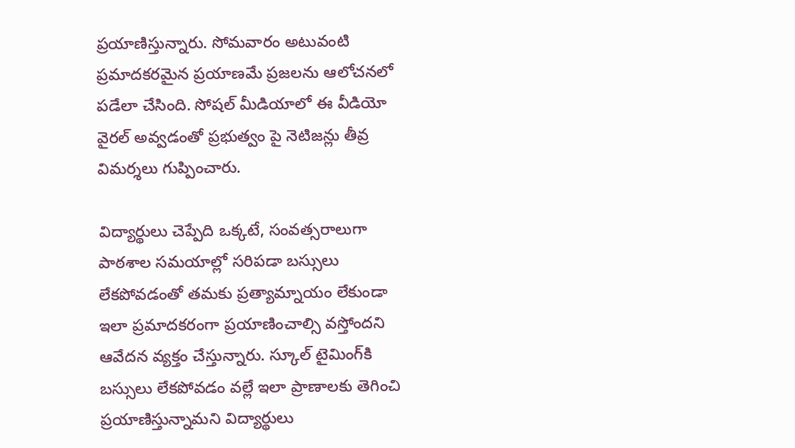ప్రయాణిస్తున్నారు. సోమవారం అటువంటి ప్రమాదకరమైన ప్రయాణమే ప్రజలను ఆలోచనలో పడేలా చేసింది. సోషల్ మీడియాలో ఈ వీడియో వైరల్ అవ్వడంతో ప్రభుత్వం పై నెటిజన్లు తీవ్ర విమర్శలు గుప్పించారు.

విద్యార్థులు చెప్పేది ఒక్కటే, సంవత్సరాలుగా పాఠశాల సమయాల్లో సరిపడా బస్సులు లేకపోవడంతో తమకు ప్రత్యామ్నాయం లేకుండా ఇలా ప్రమాదకరంగా ప్రయాణించాల్సి వస్తోందని ఆవేదన వ్యక్తం చేస్తున్నారు. స్కూల్ టైమింగ్‌కి బస్సులు లేకపోవడం వల్లే ఇలా ప్రాణాలకు తెగించి ప్రయాణిస్తున్నామని విద్యార్థులు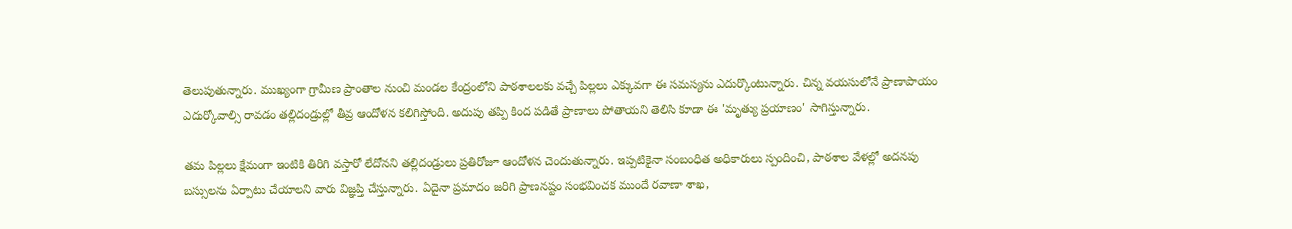తెలుపుతున్నారు. ముఖ్యంగా గ్రామీణ ప్రాంతాల నుంచి మండల కేంద్రంలోని పాఠశాలలకు వచ్చే పిల్లలు ఎక్కువగా ఈ సమస్యను ఎదుర్కొంటున్నారు. చిన్న వయసులోనే ప్రాణాపాయం ఎదుర్కోవాల్సి రావడం తల్లిదండ్రుల్లో తీవ్ర ఆందోళన కలిగిస్తోంది. అదుపు తప్పి కింద పడితే ప్రాణాలు పోతాయని తెలిసి కూడా ఈ 'మృత్యు ప్రయాణం' సాగిస్తున్నారు.

తమ పిల్లలు క్షేమంగా ఇంటికి తిరిగి వస్తారో లేదోనని తల్లిదండ్రులు ప్రతిరోజూ ఆందోళన చెందుతున్నారు. ఇప్పటికైనా సంబంధిత అధికారులు స్పందించి, పాఠశాల వేళల్లో అదనపు బస్సులను ఏర్పాటు చేయాలని వారు విజ్ఞప్తి చేస్తున్నారు. ఏదైనా ప్రమాదం జరిగి ప్రాణనష్టం సంభవించక ముందే రవాణా శాఖ,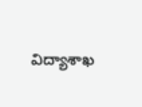విద్యాశాఖ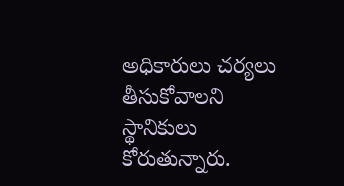అధికారులు చర్యలు తీసుకోవాలని స్థానికులు కోరుతున్నారు.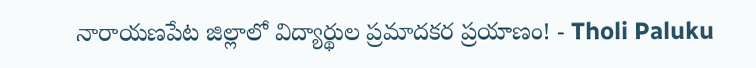నారాయణపేట జిల్లాలో విద్యార్థుల ప్రమాదకర ప్రయాణం! - Tholi Paluku